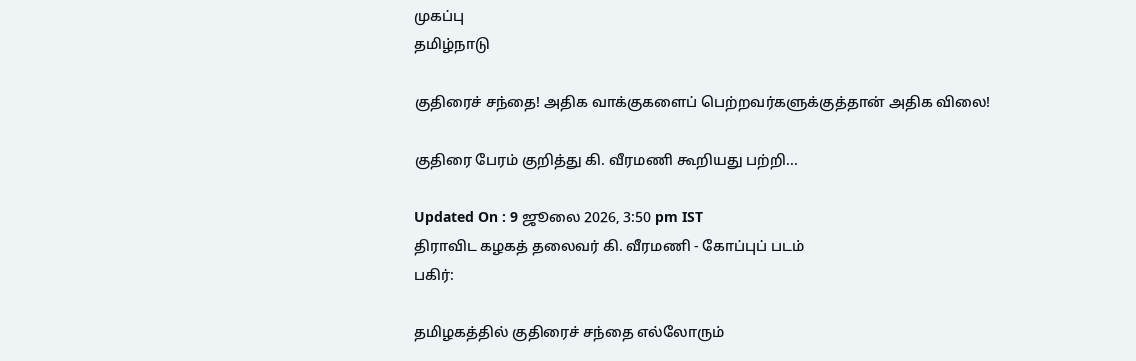முகப்பு
தமிழ்நாடு

குதிரைச் சந்தை! அதிக வாக்குகளைப் பெற்றவர்களுக்குத்தான் அதிக விலை!

குதிரை பேரம் குறித்து கி. வீரமணி கூறியது பற்றி...

Updated On : 9 ஜூலை 2026, 3:50 pm IST
திராவிட கழகத் தலைவர் கி. வீரமணி - கோப்புப் படம்
பகிர்:

தமிழகத்தில் குதிரைச் சந்தை எல்லோரும்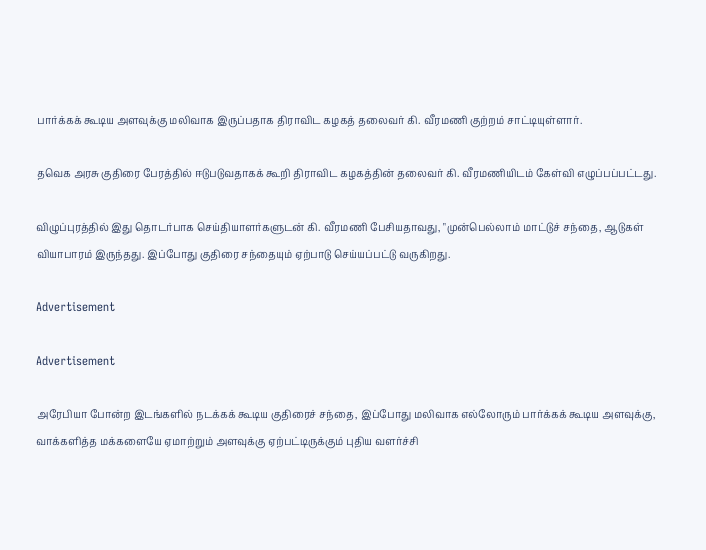பார்க்கக் கூடிய அளவுக்கு மலிவாக இருப்பதாக திராவிட கழகத் தலைவர் கி. வீரமணி குற்றம் சாட்டியுள்ளார்.

தவெக அரசு குதிரை பேரத்தில் ஈடுபடுவதாகக் கூறி திராவிட கழகத்தின் தலைவர் கி. வீரமணியிடம் கேள்வி எழுப்பப்பட்டது.

விழுப்புரத்தில் இது தொடர்பாக செய்தியாளர்களுடன் கி. வீரமணி பேசியதாவது, "முன்பெல்லாம் மாட்டுச் சந்தை, ஆடுகள் வியாபாரம் இருந்தது. இப்போது குதிரை சந்தையும் ஏற்பாடு செய்யப்பட்டு வருகிறது.

Advertisement

Advertisement

அரேபியா போன்ற இடங்களில் நடக்கக் கூடிய குதிரைச் சந்தை, இப்போது மலிவாக எல்லோரும் பார்க்கக் கூடிய அளவுக்கு, வாக்களித்த மக்களையே ஏமாற்றும் அளவுக்கு ஏற்பட்டிருக்கும் புதிய வளர்ச்சி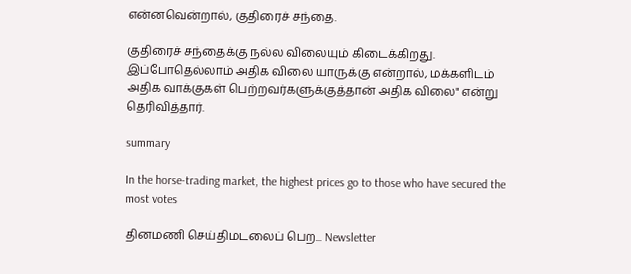என்னவென்றால், குதிரைச் சந்தை.

குதிரைச் சந்தைக்கு நல்ல விலையும் கிடைக்கிறது. இப்போதெல்லாம் அதிக விலை யாருக்கு என்றால், மக்களிடம் அதிக வாக்குகள் பெற்றவர்களுக்குத்தான் அதிக விலை" என்று தெரிவித்தார்.

summary

In the horse-trading market, the highest prices go to those who have secured the most votes

தினமணி செய்திமடலைப் பெற... Newsletter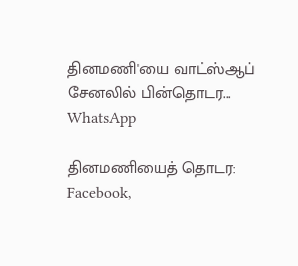தினமணி'யை வாட்ஸ்ஆப் சேனலில் பின்தொடர... WhatsApp

தினமணியைத் தொடர: Facebook,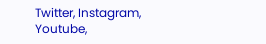Twitter, Instagram, Youtube,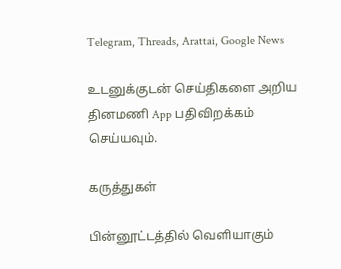Telegram, Threads, Arattai, Google News

உடனுக்குடன் செய்திகளை அறிய தினமணி App பதிவிறக்கம் செய்யவும்.

கருத்துகள்

பின்னூட்டத்தில் வெளியாகும்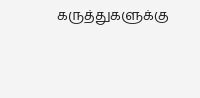கருத்துகளுக்கு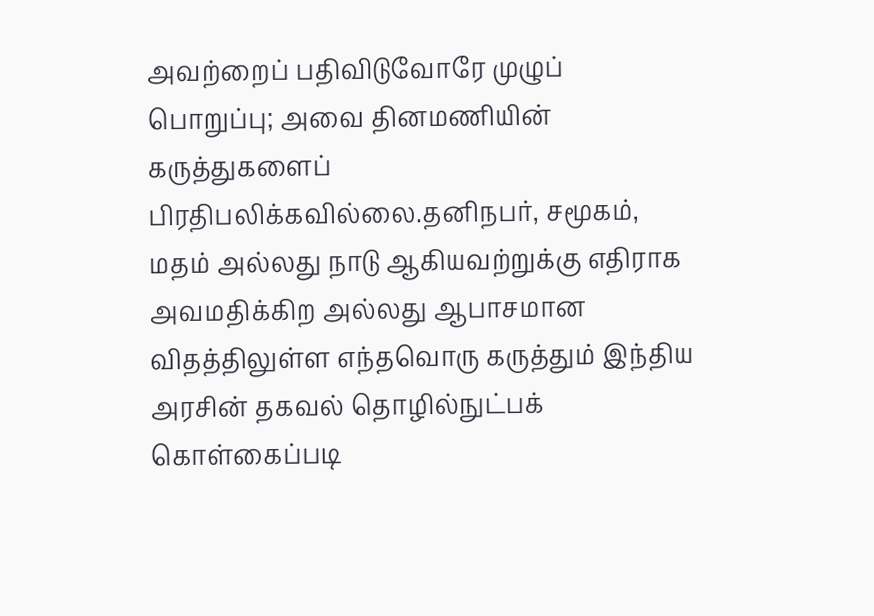அவற்றைப் பதிவிடுவோரே முழுப் பொறுப்பு; அவை தினமணியின் கருத்துகளைப் பிரதிபலிக்கவில்லை.தனிநபர், சமூகம், மதம் அல்லது நாடு ஆகியவற்றுக்கு எதிராக அவமதிக்கிற அல்லது ஆபாசமான விதத்திலுள்ள எந்தவொரு கருத்தும் இந்திய அரசின் தகவல் தொழில்நுட்பக் கொள்கைப்படி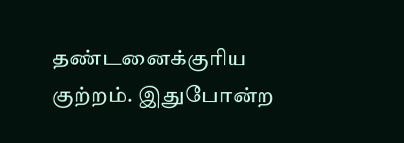தண்டனைக்குரிய குற்றம். இதுபோன்ற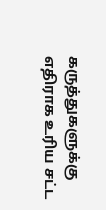கருத்துகளுக்கு எதிராக உரிய சட்ட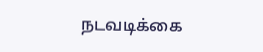நடவடிக்கை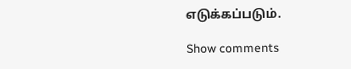எடுக்கப்படும்.

Show comments